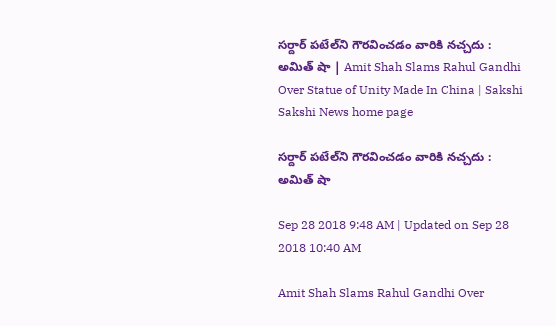సర్దార్‌ పటేల్‌ని గౌరవించడం వారికి నచ్చదు : అమిత్‌ షా | Amit Shah Slams Rahul Gandhi Over Statue of Unity Made In China | Sakshi
Sakshi News home page

సర్దార్‌ పటేల్‌ని గౌరవించడం వారికి నచ్చదు : అమిత్‌ షా

Sep 28 2018 9:48 AM | Updated on Sep 28 2018 10:40 AM

Amit Shah Slams Rahul Gandhi Over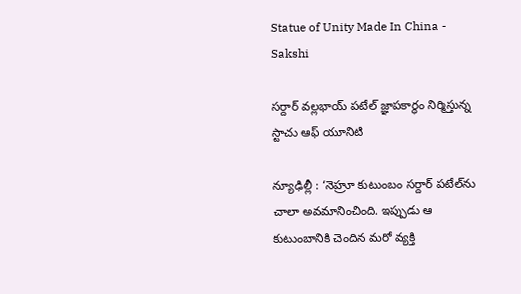Statue of Unity Made In China - Sakshi

సర్దార్‌ వల్లభాయ్‌ పటేల్‌ జ్ఞాపకార్థం నిర్మిస్తున్న స్టాచు ఆఫ్‌ యూనిటి

న్యూఢిల్లీ : ‘నెహ్రూ కుటుంబం సర్దార్‌ పటేల్‌ను చాలా అవమానించింది. ఇప్పుడు ఆ కుటుంబానికి చెందిన మరో వ్యక్తి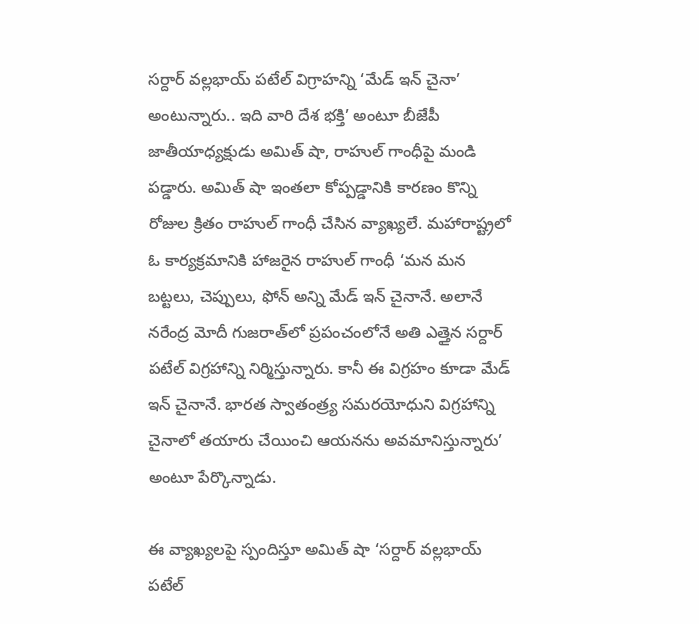సర్దార్ వల్లభాయ్ పటేల్ విగ్రాహన్ని ‘మేడ్‌ ఇన్‌ చైనా’ అంటున్నారు.. ఇది వారి దేశ భక్తి’ అంటూ బీజేపీ జాతీయాధ్యక్షుడు అమిత్‌ షా, రాహుల్‌ గాంధీపై మండి పడ్డారు. అమిత్‌ షా ఇంతలా కోప్పడ్డానికి కారణం కొన్ని రోజుల క్రితం రాహుల్‌ గాంధీ చేసిన వ్యాఖ్యలే. మహారాష్ట్రలో ఓ కార్యక్రమానికి హాజరైన రాహుల్‌ గాంధీ ‘మన మన బట్టలు, చెప్పులు, ఫోన్‌ అన్ని మేడ్‌ ఇన్‌ చైనానే. అలానే నరేంద్ర మోదీ గుజరాత్‌లో ప్రపంచంలోనే అతి ఎత్తైన సర్దార్‌ పటేల్‌ విగ్రహాన్ని నిర్మిస్తున్నారు. కానీ ఈ విగ్రహం కూడా మేడ్‌ ఇన్‌ చైనానే. భారత స్వాతంత్ర్య సమరయోధుని విగ్రహాన్ని చైనాలో తయారు చేయించి ఆయనను అవమానిస్తున్నారు’ అంటూ పేర్కొన్నాడు.

ఈ వ్యాఖ్యలపై స్పందిస్తూ అమిత్‌ షా ‘సర్దార్‌ వల్లభాయ్‌ పటేల్‌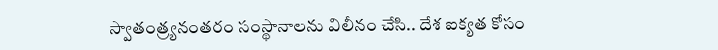స్వాతంత్ర్యనంతరం సంస్థానాలను విలీనం చేసి.. దేశ ఐక్యత కోసం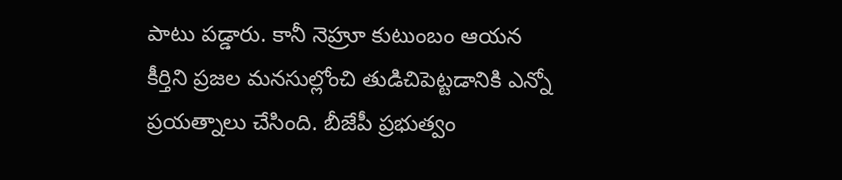పాటు పడ్డారు. కానీ నెహ్రూ కుటుంబం ఆయన కీర్తిని ప్రజల మనసుల్లోంచి తుడిచిపెట్టడానికి ఎన్నో ప్రయత్నాలు చేసింది. బీజేపీ ప్రభుత్వం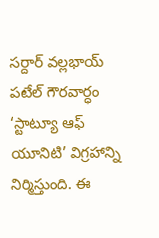సర్దార్‌ వల్లభాయ్‌ పటేల్‌ గౌరవార్ధం ‘స్టాట్యూ ఆఫ్‌ యూనిటి’ విగ్రహాన్ని నిర్మిస్తుం‍ది. ఈ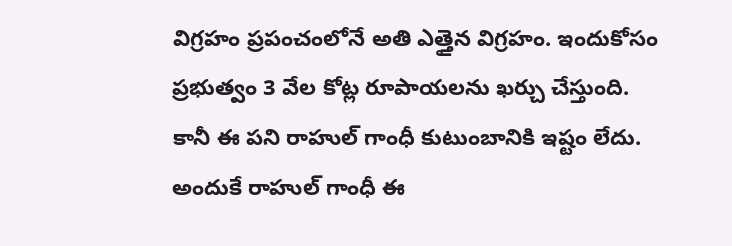విగ్రహం ప్రపంచంలోనే అతి ఎత్తైన విగ్రహం. ఇందుకోసం ప్రభుత్వం 3 వేల కోట్ల రూపాయలను ఖర్చు చేస్తుంది. కానీ ఈ పని రాహుల్‌ గాంధీ కుటుంబానికి ఇష్టం లేదు. అందుకే రాహుల్‌ గాంధీ ఈ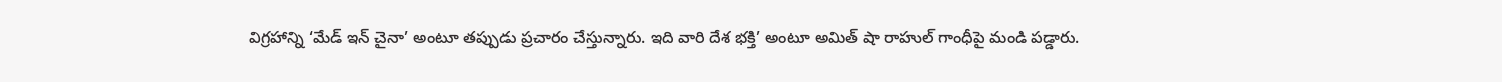విగ్రహాన్ని ‘మేడ్‌ ఇన్‌ చైనా’ అంటూ తప్పుడు ప్రచారం చేస్తున్నారు. ఇది వారి దేశ భక్తి’ అంటూ అమిత్‌ షా రాహుల్‌ గాంధీపై మండి పడ్డారు.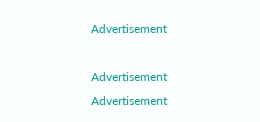Advertisement

Advertisement
Advertisement